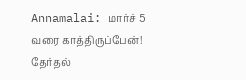Annamalai: மார்ச் 5 வரை காத்திருப்பேன்! தேர்தல்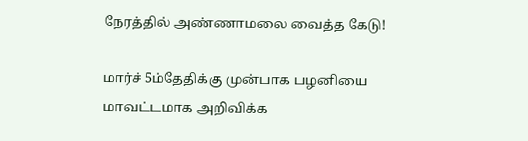நேரத்தில் அண்ணாமலை வைத்த கேடு!

மார்ச் 5ம்தேதிக்கு முன்பாக பழனியை மாவட்டமாக அறிவிக்க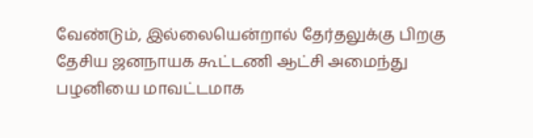வேண்டும், இல்லையென்றால் தேர்தலுக்கு பிறகு தேசிய ஜனநாயக கூட்டணி ஆட்சி அமைந்து பழனியை மாவட்டமாக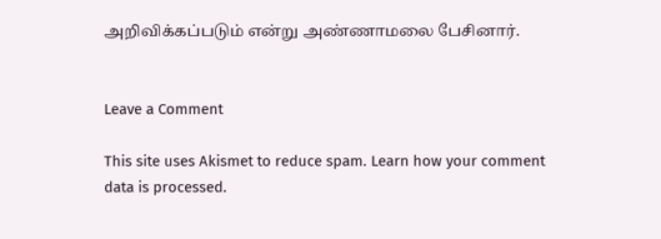அறிவிக்கப்படும் என்று அண்ணாமலை பேசினார்.


Leave a Comment

This site uses Akismet to reduce spam. Learn how your comment data is processed.